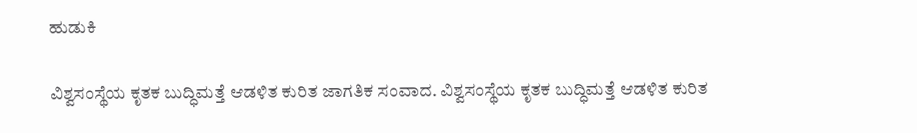ಹುಡುಕಿ

ವಿಶ್ವಸಂಸ್ಥೆಯ ಕೃತಕ ಬುದ್ಧಿಮತ್ತೆ ಆಡಳಿತ ಕುರಿತ ಜಾಗತಿಕ ಸಂವಾದ. ವಿಶ್ವಸಂಸ್ಥೆಯ ಕೃತಕ ಬುದ್ಧಿಮತ್ತೆ ಆಡಳಿತ ಕುರಿತ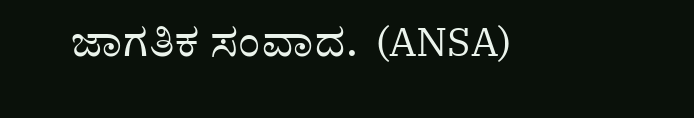ಜಾಗತಿಕ ಸಂವಾದ.  (ANSA)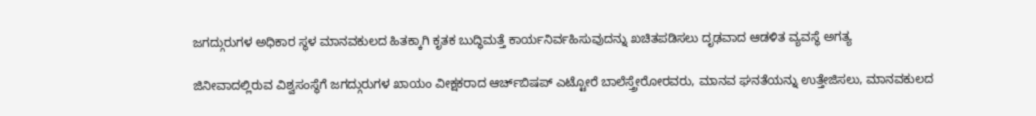ಜಗದ್ಗುರುಗಳ ಅಧಿಕಾರ ಸ್ಥಳ ಮಾನವಕುಲದ ಹಿತಕ್ಕಾಗಿ ಕೃತಕ ಬುದ್ಧಿಮತ್ತೆ ಕಾರ್ಯನಿರ್ವಹಿಸುವುದನ್ನು ಖಚಿತಪಡಿಸಲು ದೃಢವಾದ ಆಡಳಿತ ವ್ಯವಸ್ಥೆ ಅಗತ್ಯ

ಜಿನೀವಾದಲ್ಲಿರುವ ವಿಶ್ವಸಂಸ್ಥೆಗೆ ಜಗದ್ಗುರುಗಳ ಖಾಯಂ ವೀಕ್ಷಕರಾದ ಆರ್ಚ್‌ಬಿಷಪ್ ಎಟ್ಟೋರೆ ಬಾಲೆಸ್ತ್ರೇರೋರವರು, ಮಾನವ ಘನತೆಯನ್ನು ಉತ್ತೇಜಿಸಲು, ಮಾನವಕುಲದ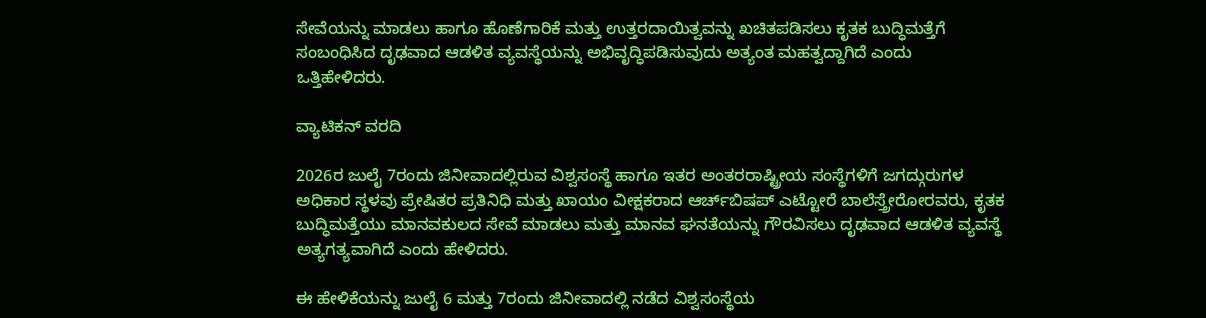ಸೇವೆಯನ್ನು ಮಾಡಲು ಹಾಗೂ ಹೊಣೆಗಾರಿಕೆ ಮತ್ತು ಉತ್ತರದಾಯಿತ್ವವನ್ನು ಖಚಿತಪಡಿಸಲು ಕೃತಕ ಬುದ್ಧಿಮತ್ತೆಗೆ ಸಂಬಂಧಿಸಿದ ದೃಢವಾದ ಆಡಳಿತ ವ್ಯವಸ್ಥೆಯನ್ನು ಅಭಿವೃದ್ಧಿಪಡಿಸುವುದು ಅತ್ಯಂತ ಮಹತ್ವದ್ದಾಗಿದೆ ಎಂದು ಒತ್ತಿಹೇಳಿದರು.

ವ್ಯಾಟಿಕನ್ ವರದಿ

2026ರ ಜುಲೈ 7ರಂದು ಜಿನೀವಾದಲ್ಲಿರುವ ವಿಶ್ವಸಂಸ್ಥೆ ಹಾಗೂ ಇತರ ಅಂತರರಾಷ್ಟ್ರೀಯ ಸಂಸ್ಥೆಗಳಿಗೆ ಜಗದ್ಗುರುಗಳ ಅಧಿಕಾರ ಸ್ಥಳವು ಪ್ರೇಷಿತರ ಪ್ರತಿನಿಧಿ ಮತ್ತು ಖಾಯಂ ವೀಕ್ಷಕರಾದ ಆರ್ಚ್‌ಬಿಷಪ್ ಎಟ್ಟೋರೆ ಬಾಲೆಸ್ತ್ರೇರೋರವರು, ಕೃತಕ ಬುದ್ಧಿಮತ್ತೆಯು ಮಾನವಕುಲದ ಸೇವೆ ಮಾಡಲು ಮತ್ತು ಮಾನವ ಘನತೆಯನ್ನು ಗೌರವಿಸಲು ದೃಢವಾದ ಆಡಳಿತ ವ್ಯವಸ್ಥೆ ಅತ್ಯಗತ್ಯವಾಗಿದೆ ಎಂದು ಹೇಳಿದರು.

ಈ ಹೇಳಿಕೆಯನ್ನು ಜುಲೈ 6 ಮತ್ತು 7ರಂದು ಜಿನೀವಾದಲ್ಲಿ ನಡೆದ ವಿಶ್ವಸಂಸ್ಥೆಯ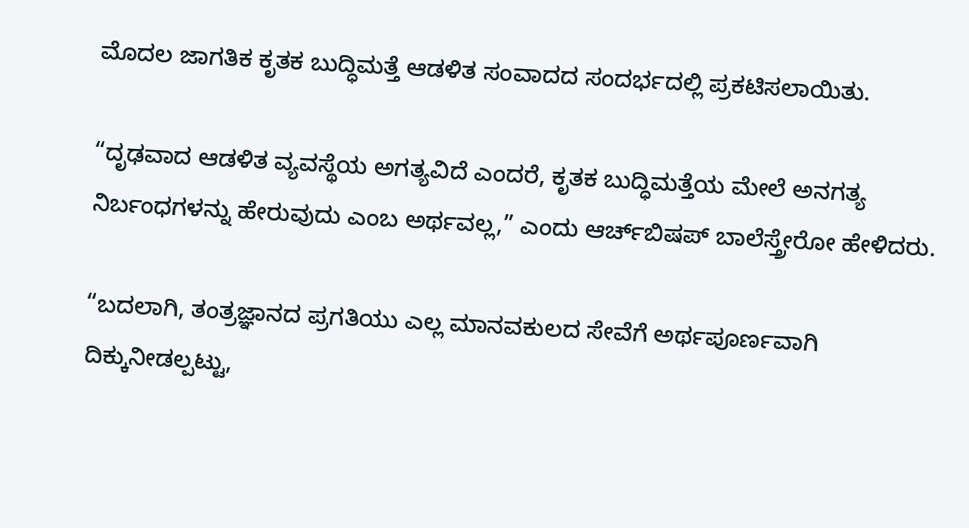ಮೊದಲ ಜಾಗತಿಕ ಕೃತಕ ಬುದ್ಧಿಮತ್ತೆ ಆಡಳಿತ ಸಂವಾದದ ಸಂದರ್ಭದಲ್ಲಿ ಪ್ರಕಟಿಸಲಾಯಿತು.

“ದೃಢವಾದ ಆಡಳಿತ ವ್ಯವಸ್ಥೆಯ ಅಗತ್ಯವಿದೆ ಎಂದರೆ, ಕೃತಕ ಬುದ್ಧಿಮತ್ತೆಯ ಮೇಲೆ ಅನಗತ್ಯ ನಿರ್ಬಂಧಗಳನ್ನು ಹೇರುವುದು ಎಂಬ ಅರ್ಥವಲ್ಲ,” ಎಂದು ಆರ್ಚ್‌ಬಿಷಪ್ ಬಾಲೆಸ್ತ್ರೇರೋ ಹೇಳಿದರು.

“ಬದಲಾಗಿ, ತಂತ್ರಜ್ಞಾನದ ಪ್ರಗತಿಯು ಎಲ್ಲ ಮಾನವಕುಲದ ಸೇವೆಗೆ ಅರ್ಥಪೂರ್ಣವಾಗಿ ದಿಕ್ಕುನೀಡಲ್ಪಟ್ಟು,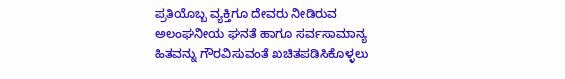ಪ್ರತಿಯೊಬ್ಬ ವ್ಯಕ್ತಿಗೂ ದೇವರು ನೀಡಿರುವ ಅಲಂಘನೀಯ ಘನತೆ ಹಾಗೂ ಸರ್ವಸಾಮಾನ್ಯ ಹಿತವನ್ನು ಗೌರವಿಸುವಂತೆ ಖಚಿತಪಡಿಸಿಕೊಳ್ಳಲು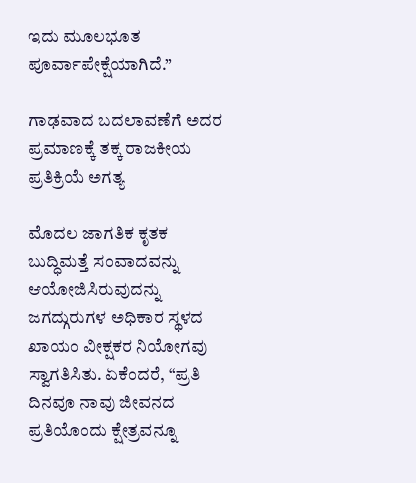ಇದು ಮೂಲಭೂತ ಪೂರ್ವಾಪೇಕ್ಷೆಯಾಗಿದೆ.”

ಗಾಢವಾದ ಬದಲಾವಣೆಗೆ ಅದರ ಪ್ರಮಾಣಕ್ಕೆ ತಕ್ಕ ರಾಜಕೀಯ ಪ್ರತಿಕ್ರಿಯೆ ಅಗತ್ಯ

ಮೊದಲ ಜಾಗತಿಕ ಕೃತಕ ಬುದ್ಧಿಮತ್ತೆ ಸಂವಾದವನ್ನು ಆಯೋಜಿಸಿರುವುದನ್ನು ಜಗದ್ಗುರುಗಳ ಅಧಿಕಾರ ಸ್ಥಳದ ಖಾಯಂ ವೀಕ್ಷಕರ ನಿಯೋಗವು ಸ್ವಾಗತಿಸಿತು. ಏಕೆಂದರೆ, “ಪ್ರತಿ ದಿನವೂ ನಾವು ಜೀವನದ ಪ್ರತಿಯೊಂದು ಕ್ಷೇತ್ರವನ್ನೂ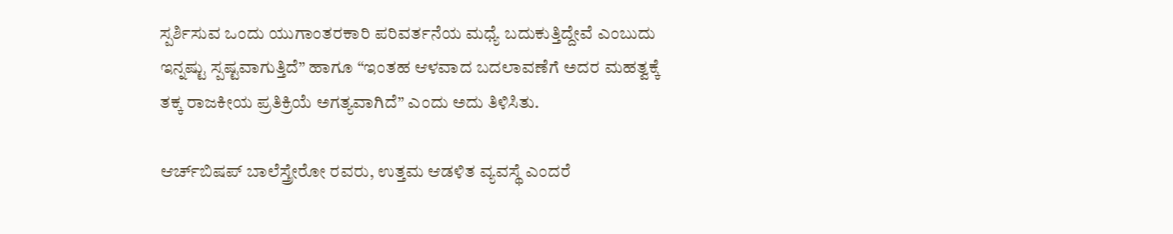ಸ್ಪರ್ಶಿಸುವ ಒಂದು ಯುಗಾಂತರಕಾರಿ ಪರಿವರ್ತನೆಯ ಮಧ್ಯೆ ಬದುಕುತ್ತಿದ್ದೇವೆ ಎಂಬುದು ಇನ್ನಷ್ಟು ಸ್ಪಷ್ಟವಾಗುತ್ತಿದೆ” ಹಾಗೂ “ಇಂತಹ ಆಳವಾದ ಬದಲಾವಣೆಗೆ ಅದರ ಮಹತ್ವಕ್ಕೆ ತಕ್ಕ ರಾಜಕೀಯ ಪ್ರತಿಕ್ರಿಯೆ ಅಗತ್ಯವಾಗಿದೆ” ಎಂದು ಅದು ತಿಳಿಸಿತು.

ಆರ್ಚ್‌ಬಿಷಪ್ ಬಾಲೆಸ್ತ್ರೇರೋ ರವರು, ಉತ್ತಮ ಆಡಳಿತ ವ್ಯವಸ್ಥೆ ಎಂದರೆ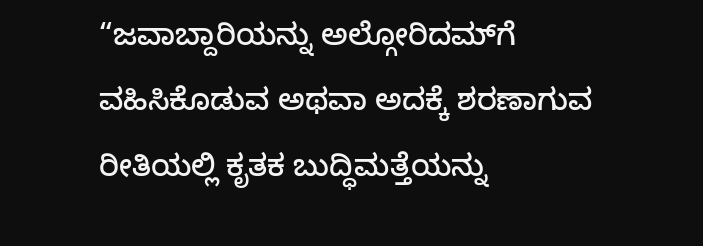“ಜವಾಬ್ದಾರಿಯನ್ನು ಅಲ್ಗೋರಿದಮ್‌ಗೆ ವಹಿಸಿಕೊಡುವ ಅಥವಾ ಅದಕ್ಕೆ ಶರಣಾಗುವ ರೀತಿಯಲ್ಲಿ ಕೃತಕ ಬುದ್ಧಿಮತ್ತೆಯನ್ನು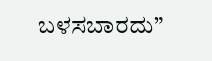ಬಳಸಬಾರದು”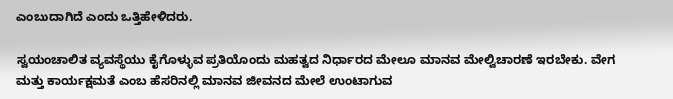ಎಂಬುದಾಗಿದೆ ಎಂದು ಒತ್ತಿಹೇಳಿದರು.

ಸ್ವಯಂಚಾಲಿತ ವ್ಯವಸ್ಥೆಯು ಕೈಗೊಳ್ಳುವ ಪ್ರತಿಯೊಂದು ಮಹತ್ವದ ನಿರ್ಧಾರದ ಮೇಲೂ ಮಾನವ ಮೇಲ್ವಿಚಾರಣೆ ಇರಬೇಕು. ವೇಗ ಮತ್ತು ಕಾರ್ಯಕ್ಷಮತೆ ಎಂಬ ಹೆಸರಿನಲ್ಲಿ ಮಾನವ ಜೀವನದ ಮೇಲೆ ಉಂಟಾಗುವ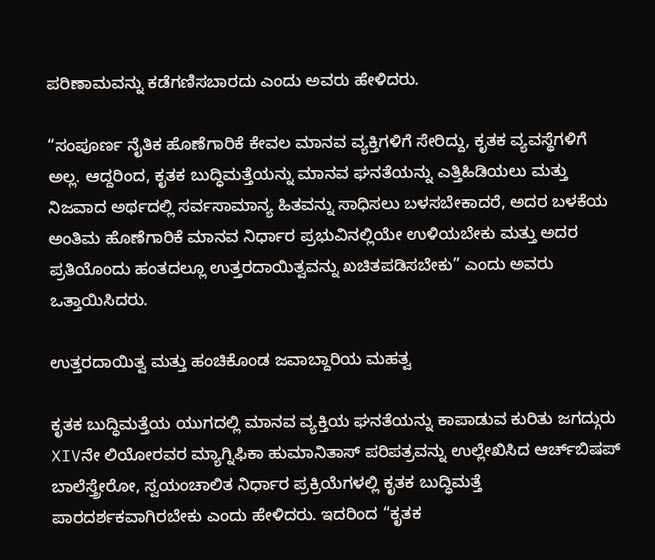ಪರಿಣಾಮವನ್ನು ಕಡೆಗಣಿಸಬಾರದು ಎಂದು ಅವರು ಹೇಳಿದರು.

“ಸಂಪೂರ್ಣ ನೈತಿಕ ಹೊಣೆಗಾರಿಕೆ ಕೇವಲ ಮಾನವ ವ್ಯಕ್ತಿಗಳಿಗೆ ಸೇರಿದ್ದು, ಕೃತಕ ವ್ಯವಸ್ಥೆಗಳಿಗೆ ಅಲ್ಲ. ಆದ್ದರಿಂದ, ಕೃತಕ ಬುದ್ಧಿಮತ್ತೆಯನ್ನು ಮಾನವ ಘನತೆಯನ್ನು ಎತ್ತಿಹಿಡಿಯಲು ಮತ್ತು ನಿಜವಾದ ಅರ್ಥದಲ್ಲಿ ಸರ್ವಸಾಮಾನ್ಯ ಹಿತವನ್ನು ಸಾಧಿಸಲು ಬಳಸಬೇಕಾದರೆ, ಅದರ ಬಳಕೆಯ ಅಂತಿಮ ಹೊಣೆಗಾರಿಕೆ ಮಾನವ ನಿರ್ಧಾರ ಪ್ರಭುವಿನಲ್ಲಿಯೇ ಉಳಿಯಬೇಕು ಮತ್ತು ಅದರ ಪ್ರತಿಯೊಂದು ಹಂತದಲ್ಲೂ ಉತ್ತರದಾಯಿತ್ವವನ್ನು ಖಚಿತಪಡಿಸಬೇಕು” ಎಂದು ಅವರು ಒತ್ತಾಯಿಸಿದರು.

ಉತ್ತರದಾಯಿತ್ವ ಮತ್ತು ಹಂಚಿಕೊಂಡ ಜವಾಬ್ದಾರಿಯ ಮಹತ್ವ

ಕೃತಕ ಬುದ್ಧಿಮತ್ತೆಯ ಯುಗದಲ್ಲಿ ಮಾನವ ವ್ಯಕ್ತಿಯ ಘನತೆಯನ್ನು ಕಾಪಾಡುವ ಕುರಿತು ಜಗದ್ಗುರು XIVನೇ ಲಿಯೋರವರ ಮ್ಯಾಗ್ನಿಫಿಕಾ ಹುಮಾನಿತಾಸ್ ಪರಿಪತ್ರವನ್ನು ಉಲ್ಲೇಖಿಸಿದ ಆರ್ಚ್‌ಬಿಷಪ್ ಬಾಲೆಸ್ತ್ರೇರೋ, ಸ್ವಯಂಚಾಲಿತ ನಿರ್ಧಾರ ಪ್ರಕ್ರಿಯೆಗಳಲ್ಲಿ ಕೃತಕ ಬುದ್ಧಿಮತ್ತೆ ಪಾರದರ್ಶಕವಾಗಿರಬೇಕು ಎಂದು ಹೇಳಿದರು. ಇದರಿಂದ “ಕೃತಕ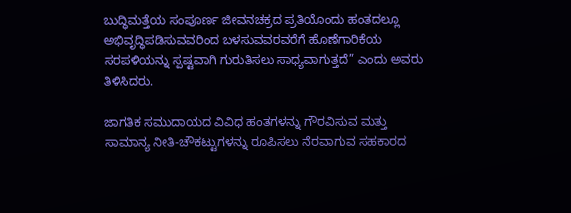ಬುದ್ಧಿಮತ್ತೆಯ ಸಂಪೂರ್ಣ ಜೀವನಚಕ್ರದ ಪ್ರತಿಯೊಂದು ಹಂತದಲ್ಲೂ ಅಭಿವೃದ್ಧಿಪಡಿಸುವವರಿಂದ ಬಳಸುವವರವರೆಗೆ ಹೊಣೆಗಾರಿಕೆಯ ಸರಪಳಿಯನ್ನು ಸ್ಪಷ್ಟವಾಗಿ ಗುರುತಿಸಲು ಸಾಧ್ಯವಾಗುತ್ತದೆ” ಎಂದು ಅವರು ತಿಳಿಸಿದರು.

ಜಾಗತಿಕ ಸಮುದಾಯದ ವಿವಿಧ ಹಂತಗಳನ್ನು ಗೌರವಿಸುವ ಮತ್ತು ಸಾಮಾನ್ಯ ನೀತಿ-ಚೌಕಟ್ಟುಗಳನ್ನು ರೂಪಿಸಲು ನೆರವಾಗುವ ಸಹಕಾರದ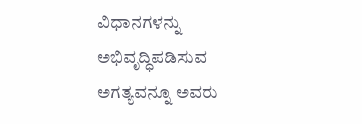ವಿಧಾನಗಳನ್ನು ಅಭಿವೃದ್ಧಿಪಡಿಸುವ ಅಗತ್ಯವನ್ನೂ ಅವರು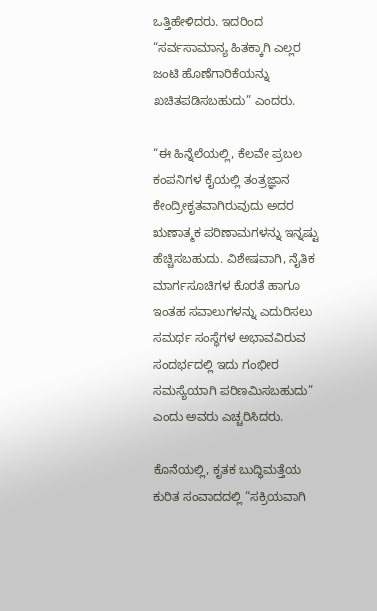ಒತ್ತಿಹೇಳಿದರು. ಇದರಿಂದ “ಸರ್ವಸಾಮಾನ್ಯ ಹಿತಕ್ಕಾಗಿ ಎಲ್ಲರ ಜಂಟಿ ಹೊಣೆಗಾರಿಕೆಯನ್ನು ಖಚಿತಪಡಿಸಬಹುದು” ಎಂದರು.

“ಈ ಹಿನ್ನೆಲೆಯಲ್ಲಿ, ಕೆಲವೇ ಪ್ರಬಲ ಕಂಪನಿಗಳ ಕೈಯಲ್ಲಿ ತಂತ್ರಜ್ಞಾನ ಕೇಂದ್ರೀಕೃತವಾಗಿರುವುದು ಅದರ ಋಣಾತ್ಮಕ ಪರಿಣಾಮಗಳನ್ನು ಇನ್ನಷ್ಟು ಹೆಚ್ಚಿಸಬಹುದು. ವಿಶೇಷವಾಗಿ, ನೈತಿಕ ಮಾರ್ಗಸೂಚಿಗಳ ಕೊರತೆ ಹಾಗೂ ಇಂತಹ ಸವಾಲುಗಳನ್ನು ಎದುರಿಸಲು ಸಮರ್ಥ ಸಂಸ್ಥೆಗಳ ಅಭಾವವಿರುವ ಸಂದರ್ಭದಲ್ಲಿ ಇದು ಗಂಭೀರ ಸಮಸ್ಯೆಯಾಗಿ ಪರಿಣಮಿಸಬಹುದು” ಎಂದು ಅವರು ಎಚ್ಚರಿಸಿದರು.

ಕೊನೆಯಲ್ಲಿ, ಕೃತಕ ಬುದ್ಧಿಮತ್ತೆಯ ಕುರಿತ ಸಂವಾದದಲ್ಲಿ “ಸಕ್ರಿಯವಾಗಿ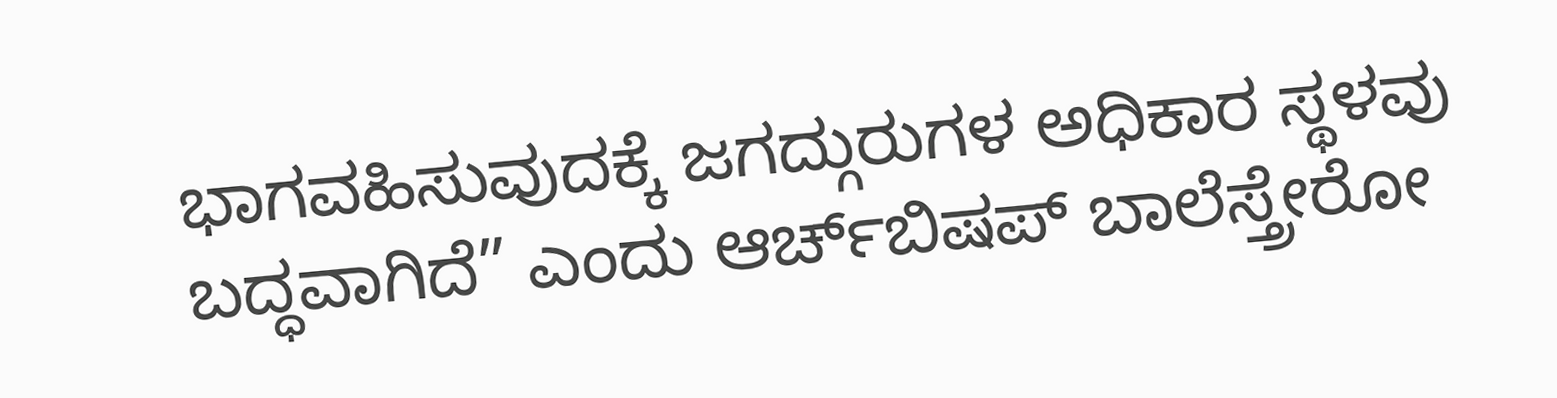ಭಾಗವಹಿಸುವುದಕ್ಕೆ ಜಗದ್ಗುರುಗಳ ಅಧಿಕಾರ ಸ್ಥಳವು ಬದ್ಧವಾಗಿದೆ” ಎಂದು ಆರ್ಚ್‌ಬಿಷಪ್ ಬಾಲೆಸ್ತ್ರೇರೋ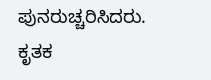ಪುನರುಚ್ಚರಿಸಿದರು. ಕೃತಕ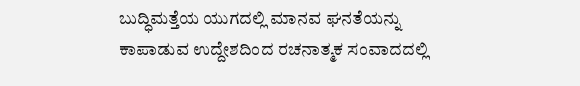ಬುದ್ಧಿಮತ್ತೆಯ ಯುಗದಲ್ಲಿ ಮಾನವ ಘನತೆಯನ್ನು ಕಾಪಾಡುವ ಉದ್ದೇಶದಿಂದ ರಚನಾತ್ಮಕ ಸಂವಾದದಲ್ಲಿ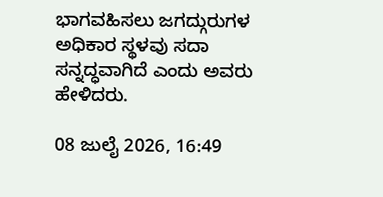ಭಾಗವಹಿಸಲು ಜಗದ್ಗುರುಗಳ ಅಧಿಕಾರ ಸ್ಥಳವು ಸದಾ ಸನ್ನದ್ಧವಾಗಿದೆ ಎಂದು ಅವರು ಹೇಳಿದರು.

08 ಜುಲೈ 2026, 16:49